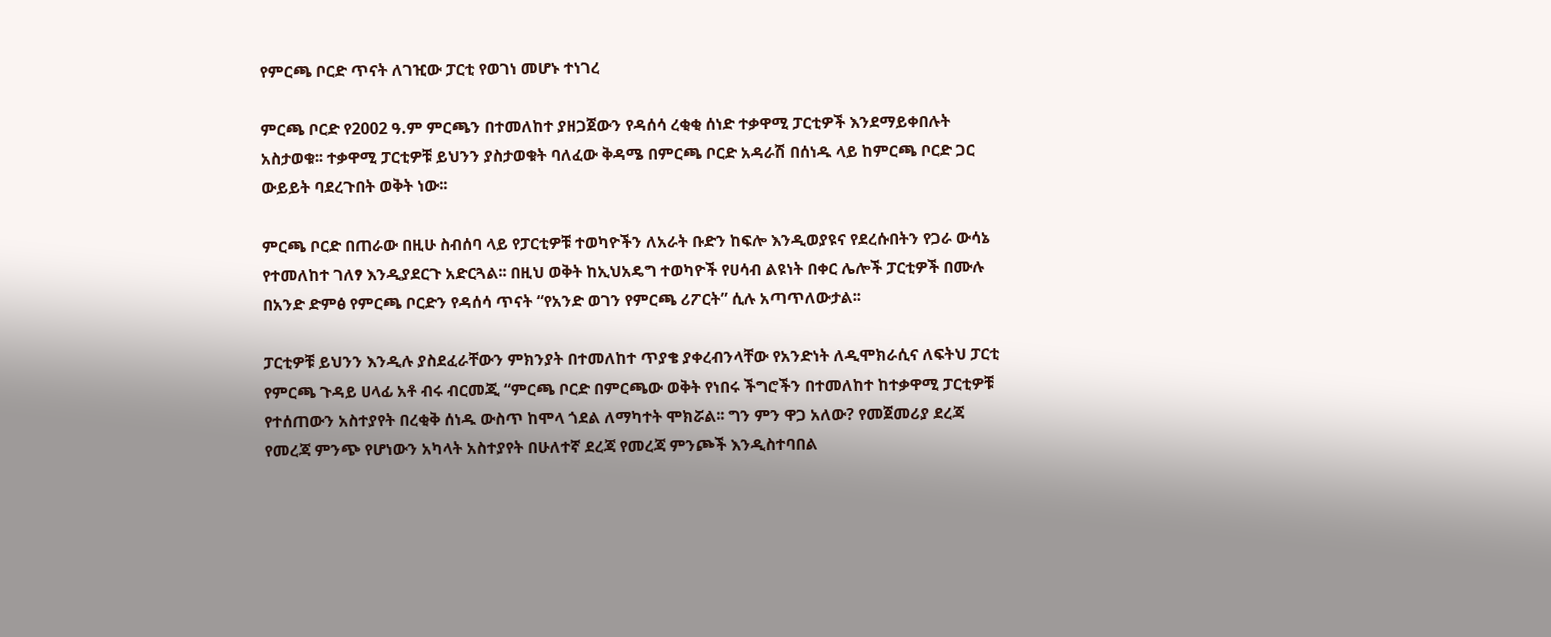የምርጫ ቦርድ ጥናት ለገዢው ፓርቲ የወገነ መሆኑ ተነገረ

ምርጫ ቦርድ የ2002 ዓ.ም ምርጫን በተመለከተ ያዘጋጀውን የዳሰሳ ረቂቂ ሰነድ ተቃዋሚ ፓርቲዎች እንደማይቀበሉት አስታወቁ፡፡ ተቃዋሚ ፓርቲዎቹ ይህንን ያስታወቁት ባለፈው ቅዳሜ በምርጫ ቦርድ አዳራሽ በሰነዱ ላይ ከምርጫ ቦርድ ጋር ውይይት ባደረጉበት ወቅት ነው፡፡

ምርጫ ቦርድ በጠራው በዚሁ ስብሰባ ላይ የፓርቲዎቹ ተወካዮችን ለአራት ቡድን ከፍሎ እንዲወያዩና የደረሱበትን የጋራ ውሳኔ የተመለከተ ገለፃ እንዲያደርጉ አድርጓል፡፡ በዚህ ወቅት ከኢህአዴግ ተወካዮች የሀሳብ ልዩነት በቀር ሌሎች ፓርቲዎች በሙሉ በአንድ ድምፅ የምርጫ ቦርድን የዳሰሳ ጥናት “የአንድ ወገን የምርጫ ሪፖርት” ሲሉ አጣጥለውታል፡፡

ፓርቲዎቹ ይህንን እንዲሉ ያስደፈራቸውን ምክንያት በተመለከተ ጥያቄ ያቀረብንላቸው የአንድነት ለዲሞክራሲና ለፍትህ ፓርቲ የምርጫ ጉዳይ ሀላፊ አቶ ብሩ ብርመጂ “ምርጫ ቦርድ በምርጫው ወቅት የነበሩ ችግሮችን በተመለከተ ከተቃዋሚ ፓርቲዎቹ የተሰጠውን አስተያየት በረቂቅ ሰነዱ ውስጥ ከሞላ ጎደል ለማካተት ሞክሯል፡፡ ግን ምን ዋጋ አለው? የመጀመሪያ ደረጃ የመረጃ ምንጭ የሆነውን አካላት አስተያየት በሁለተኛ ደረጃ የመረጃ ምንጮች እንዲስተባበል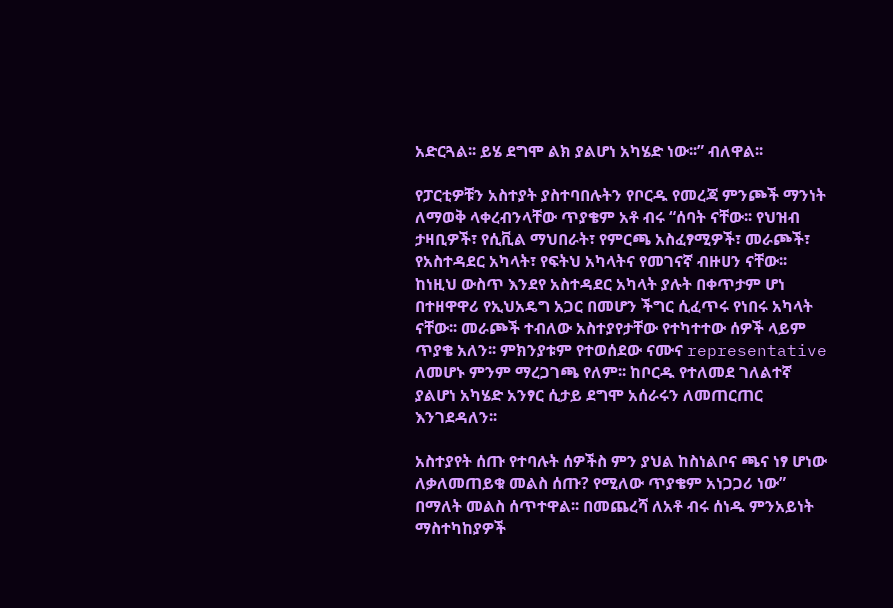አድርጓል፡፡ ይሄ ደግሞ ልክ ያልሆነ አካሄድ ነው፡፡” ብለዋል፡፡

የፓርቲዎቹን አስተያት ያስተባበሉትን የቦርዱ የመረጃ ምንጮች ማንነት ለማወቅ ላቀረብንላቸው ጥያቄም አቶ ብሩ “ሰባት ናቸው፡፡ የህዝብ ታዛቢዎች፣ የሲቪል ማህበራት፣ የምርጫ አስፈፃሚዎች፣ መራጮች፣ የአስተዳደር አካላት፣ የፍትህ አካላትና የመገናኛ ብዙሀን ናቸው፡፡ ከነዚህ ውስጥ እንደየ አስተዳደር አካላት ያሉት በቀጥታም ሆነ በተዘዋዋሪ የኢህአዴግ አጋር በመሆን ችግር ሲፈጥሩ የነበሩ አካላት ናቸው፡፡ መራጮች ተብለው አስተያየታቸው የተካተተው ሰዎች ላይም ጥያቄ አለን፡፡ ምክንያቱም የተወሰደው ናሙና representative ለመሆኑ ምንም ማረጋገጫ የለም፡፡ ከቦርዱ የተለመደ ገለልተኛ ያልሆነ አካሄድ አንፃር ሲታይ ደግሞ አሰራሩን ለመጠርጠር እንገደዳለን፡፡

አስተያየት ሰጡ የተባሉት ሰዎችስ ምን ያህል ከስነልቦና ጫና ነፃ ሆነው ለቃለመጠይቁ መልስ ሰጡ? የሚለው ጥያቄም አነጋጋሪ ነው” በማለት መልስ ሰጥተዋል፡፡ በመጨረሻ ለአቶ ብሩ ሰነዱ ምንአይነት ማስተካከያዎች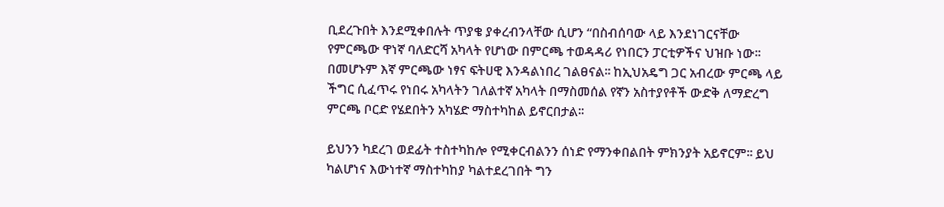ቢደረጉበት እንደሚቀበሉት ጥያቄ ያቀረብንላቸው ሲሆን “በስብሰባው ላይ እንደነገርናቸው የምርጫው ዋነኛ ባለድርሻ አካላት የሆነው በምርጫ ተወዳዳሪ የነበርን ፓርቲዎችና ህዝቡ ነው፡፡ በመሆኑም እኛ ምርጫው ነፃና ፍትሀዊ እንዳልነበረ ገልፀናል፡፡ ከኢህአዴግ ጋር አብረው ምርጫ ላይ ችግር ሲፈጥሩ የነበሩ አካላትን ገለልተኛ አካላት በማስመሰል የኛን አስተያየቶች ውድቅ ለማድረግ ምርጫ ቦርድ የሄደበትን አካሄድ ማስተካከል ይኖርበታል፡፡

ይህንን ካደረገ ወደፊት ተስተካከሎ የሚቀርብልንን ሰነድ የማንቀበልበት ምክንያት አይኖርም፡፡ ይህ ካልሆነና እውነተኛ ማስተካከያ ካልተደረገበት ግን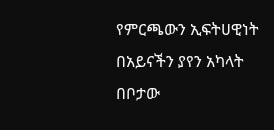የምርጫውን ኢፍትሀዊነት በአይናችን ያየን አካላት በቦታው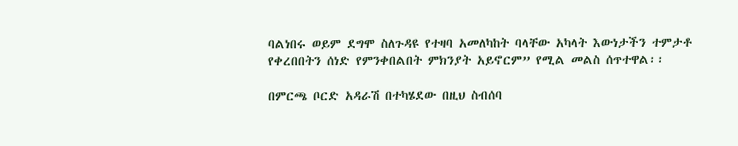ባልነበሩ ወይም ደግሞ ስለጉዳዩ የተዛባ አመለካከት ባላቸው አካላት እውነታችን ተምታቶ የቀረበበትን ሰነድ የምንቀበልበት ምክንያት አይኖርም” የሚል መልስ ሰጥተዋል፡፡

በምርጫ ቦርድ አዳራሽ በተካሄደው በዚህ ስብሰባ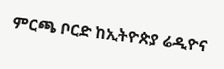ምርጫ ቦርድ ከኢትዮጵያ ሬዲዮና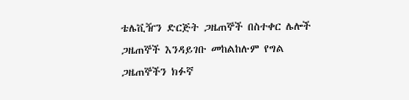ቴሌቪዥን ድርጅት ጋዜጠኞች በስተቀር ሌሎች ጋዜጠኞች እንዳይገቡ መከልከሉም የግል ጋዜጠኞችን ክፉኛ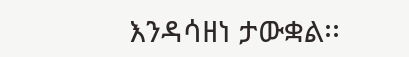እንዳሳዘነ ታውቋል፡፡